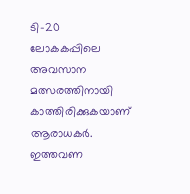ടി-20 ലോകകപ്പിലെ അവസാന മത്സരത്തിനായി കാത്തിരിക്കുകയാണ് ആരാധകർ. ഇത്തവണ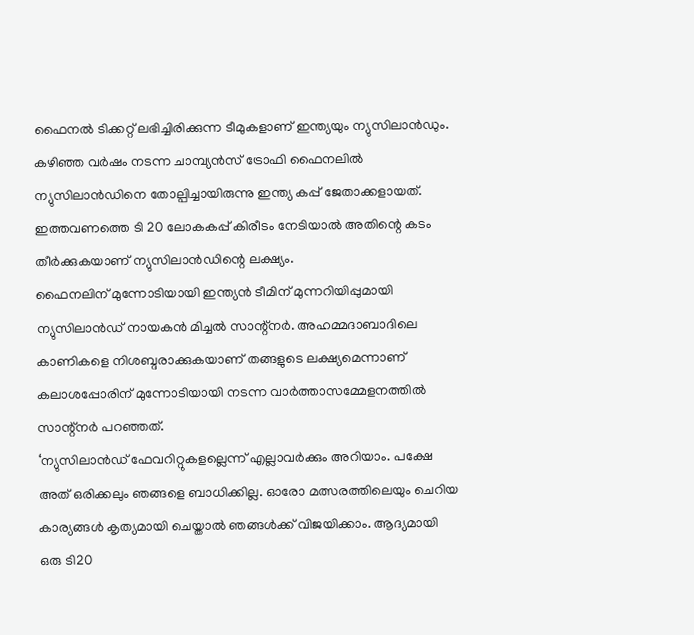ഫൈനൽ ടിക്കറ്റ് ലഭിച്ചിരിക്കുന്ന ടീമുകളാണ് ഇന്ത്യയും ന്യുസിലാൻഡും. കഴിഞ്ഞ വർഷം നടന്ന ചാമ്പ്യൻസ് ട്രോഫി ഫൈനലിൽ ന്യുസിലാൻഡിനെ തോല്പിച്ചായിരുന്നു ഇന്ത്യ കപ്പ് ജേതാക്കളായത്. ഇത്തവണത്തെ ടി 20 ലോകകപ്പ് കിരീടം നേടിയാൽ അതിന്റെ കടം തീർക്കുകയാണ് ന്യുസിലാൻഡിന്റെ ലക്ഷ്യം.
ഫൈനലിന് മുന്നോടിയായി ഇന്ത്യൻ ടീമിന് മുന്നറിയിപ്പുമായി ന്യുസിലാൻഡ് നായകൻ മിച്ചൽ സാന്റ്നർ. അഹമ്മദാബാദിലെ കാണികളെ നിശബ്ദരാക്കുകയാണ് തങ്ങളുടെ ലക്ഷ്യമെന്നാണ് കലാശപ്പോരിന് മുന്നോടിയായി നടന്ന വാർത്താസമ്മേളനത്തിൽ സാന്റ്നർ പറഞ്ഞത്.
‘ന്യുസിലാൻഡ് ഫേവറിറ്റുകളല്ലെന്ന് എല്ലാവർക്കും അറിയാം. പക്ഷേ അത് ഒരിക്കലും ഞങ്ങളെ ബാധിക്കില്ല. ഓരോ മത്സരത്തിലെയും ചെറിയ കാര്യങ്ങൾ കൃത്യമായി ചെയ്താൽ ഞങ്ങൾക്ക് വിജയിക്കാം. ആദ്യമായി ഒരു ടി20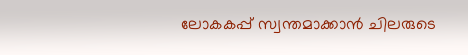ലോകകപ്പ് സ്വന്തമാക്കാൻ ചിലരുടെ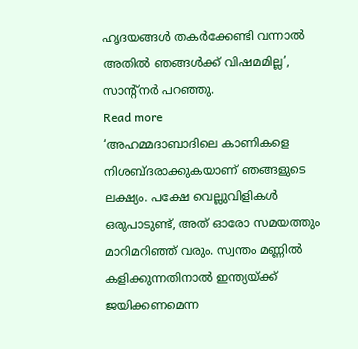ഹൃദയങ്ങൾ തകർക്കേണ്ടി വന്നാൽ അതിൽ ഞങ്ങൾക്ക് വിഷമമില്ല’, സാന്റ്നർ പറഞ്ഞു.
Read more
‘അഹമ്മദാബാദിലെ കാണികളെ നിശബ്ദരാക്കുകയാണ് ഞങ്ങളുടെ ലക്ഷ്യം. പക്ഷേ വെല്ലുവിളികൾ ഒരുപാടുണ്ട്, അത് ഓരോ സമയത്തും മാറിമറിഞ്ഞ് വരും. സ്വന്തം മണ്ണിൽ കളിക്കുന്നതിനാൽ ഇന്ത്യയ്ക്ക് ജയിക്കണമെന്ന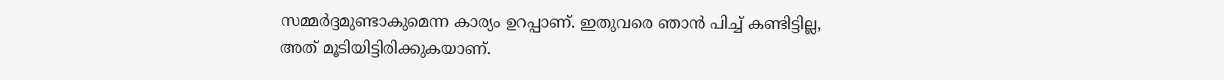സമ്മർദ്ദമുണ്ടാകുമെന്ന കാര്യം ഉറപ്പാണ്. ഇതുവരെ ഞാൻ പിച്ച് കണ്ടിട്ടില്ല, അത് മൂടിയിട്ടിരിക്കുകയാണ്.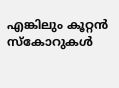എങ്കിലും കൂറ്റൻ സ്കോറുകൾ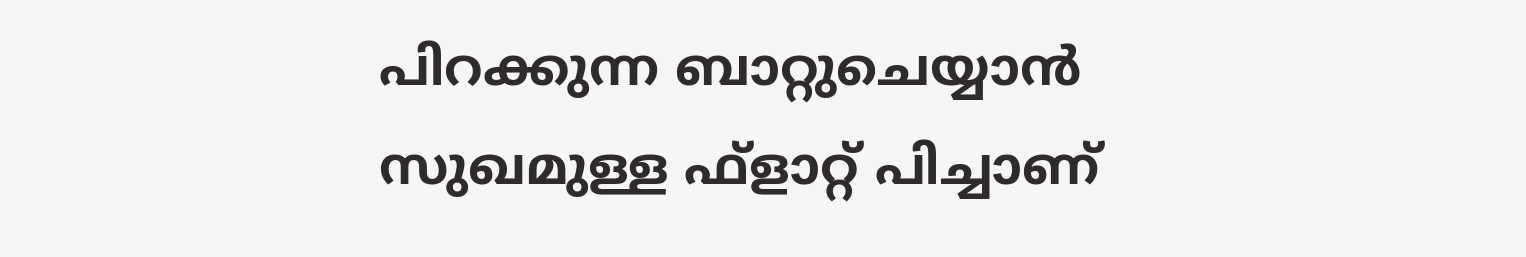പിറക്കുന്ന ബാറ്റുചെയ്യാൻ സുഖമുള്ള ഫ്ളാറ്റ് പിച്ചാണ്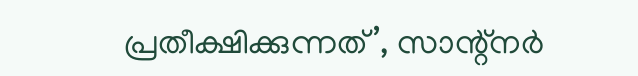പ്രതീക്ഷിക്കുന്നത്’, സാന്റ്നർ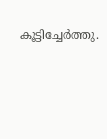കൂട്ടിച്ചേർത്തു.